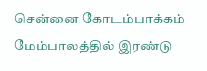சென்னை கோடம்பாக்கம் மேம்பாலத்தில் இரண்டு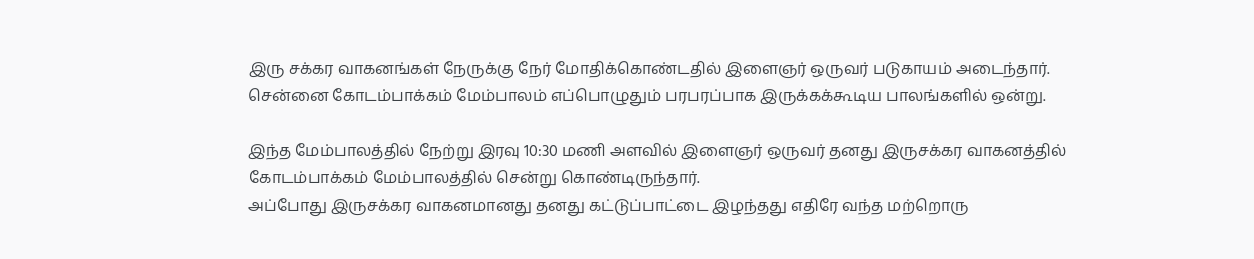இரு சக்கர வாகனங்கள் நேருக்கு நேர் மோதிக்கொண்டதில் இளைஞர் ஒருவர் படுகாயம் அடைந்தார்.
சென்னை கோடம்பாக்கம் மேம்பாலம் எப்பொழுதும் பரபரப்பாக இருக்கக்கூடிய பாலங்களில் ஒன்று.

இந்த மேம்பாலத்தில் நேற்று இரவு 10:30 மணி அளவில் இளைஞர் ஒருவர் தனது இருசக்கர வாகனத்தில் கோடம்பாக்கம் மேம்பாலத்தில் சென்று கொண்டிருந்தார்.
அப்போது இருசக்கர வாகனமானது தனது கட்டுப்பாட்டை இழந்தது எதிரே வந்த மற்றொரு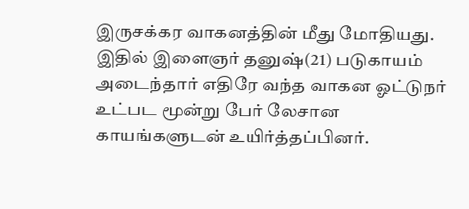இருசக்கர வாகனத்தின் மீது மோதியது.
இதில் இளைஞர் தனுஷ்(21) படுகாயம் அடைந்தார் எதிரே வந்த வாகன ஓட்டுநர் உட்பட மூன்று பேர் லேசான காயங்களுடன் உயிர்த்தப்பினர்.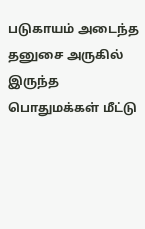படுகாயம் அடைந்த தனுசை அருகில் இருந்த பொதுமக்கள் மீட்டு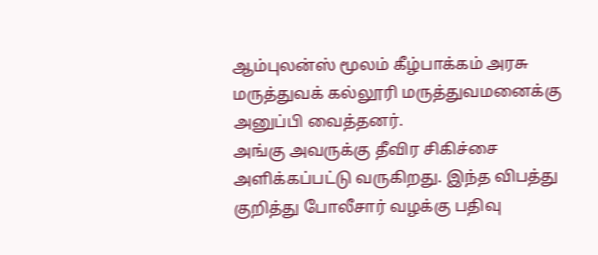ஆம்புலன்ஸ் மூலம் கீழ்பாக்கம் அரசு மருத்துவக் கல்லூரி மருத்துவமனைக்கு அனுப்பி வைத்தனர்.
அங்கு அவருக்கு தீவிர சிகிச்சை அளிக்கப்பட்டு வருகிறது. இந்த விபத்து குறித்து போலீசார் வழக்கு பதிவு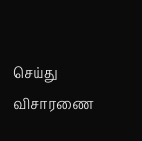செய்து விசாரணை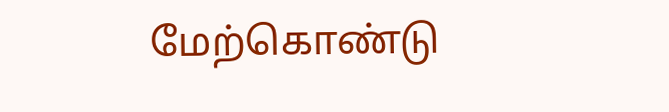மேற்கொண்டு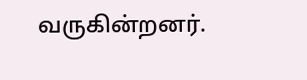வருகின்றனர்.